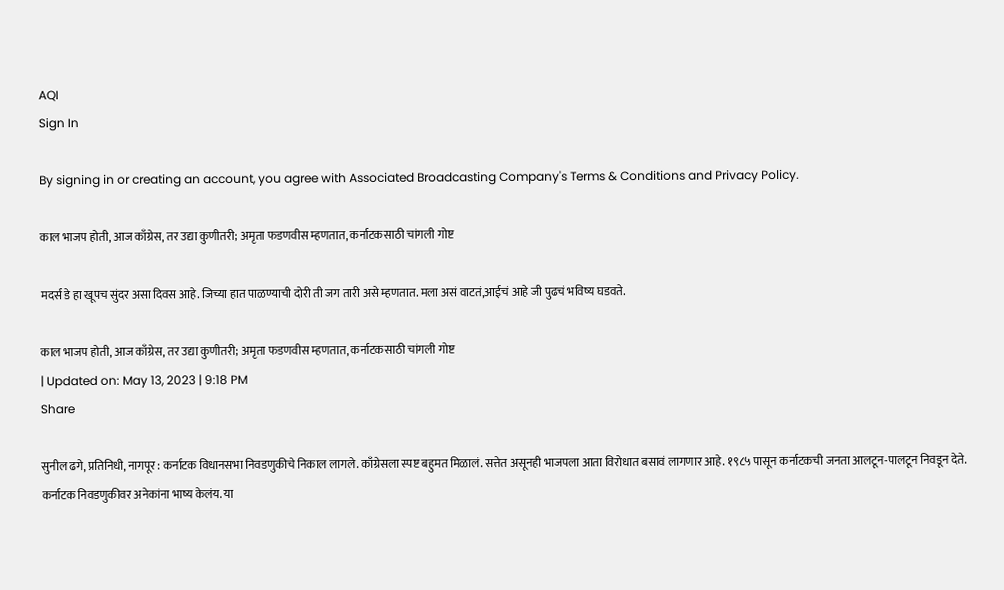AQI
Sign In

By signing in or creating an account, you agree with Associated Broadcasting Company's Terms & Conditions and Privacy Policy.

काल भाजप होती, आज काँग्रेस, तर उद्या कुणीतरी; अमृता फडणवीस म्हणतात, कर्नाटकसाठी चांगली गोष्ट

मदर्स डे हा खूपच सुंदर असा दिवस आहे. जिच्या हात पाळण्याची दोरी ती जग तारी असे म्हणतात. मला असं वाटतं,आईचं आहे जी पुढचं भविष्य घडवते.

काल भाजप होती, आज काँग्रेस, तर उद्या कुणीतरी; अमृता फडणवीस म्हणतात, कर्नाटकसाठी चांगली गोष्ट
| Updated on: May 13, 2023 | 9:18 PM
Share

सुनील ढगे, प्रतिनिधी, नागपूर : कर्नाटक विधानसभा निवडणुकीचे निकाल लागले. काँग्रेसला स्पष्ट बहुमत मिळालं. सत्तेत असूनही भाजपला आता विरोधात बसावं लागणार आहे. १९८५ पासून कर्नाटकची जनता आलटून-पालटून निवडून देते. कर्नाटक निवडणुकीवर अनेकांना भाष्य केलंय. या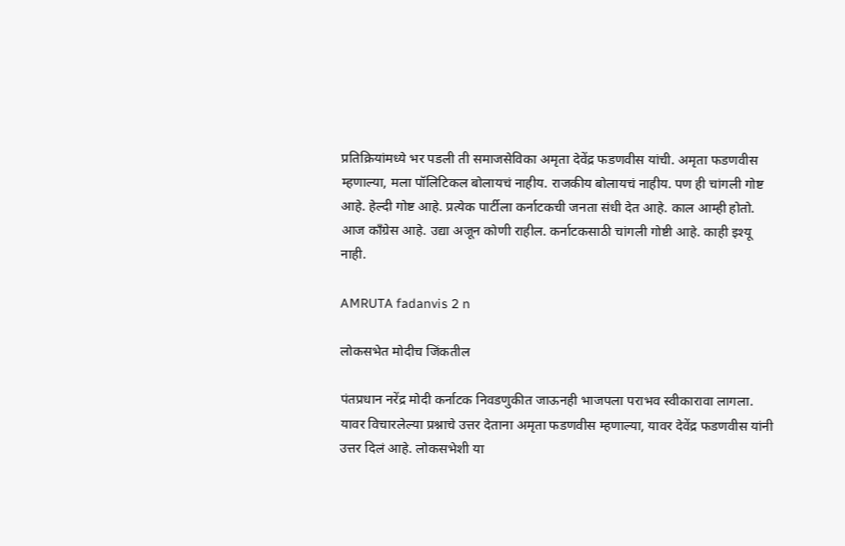प्रतिक्रियांमध्ये भर पडली ती समाजसेविका अमृता देवेंद्र फडणवीस यांची. अमृता फडणवीस म्हणाल्या, मला पॉलिटिकल बोलायचं नाहीय. राजकीय बोलायचं नाहीय. पण ही चांगली गोष्ट आहे. हेल्दी गोष्ट आहे. प्रत्येक पार्टीला कर्नाटकची जनता संधी देत आहे. काल आम्ही होतो. आज काँग्रेस आहे. उद्या अजून कोणी राहील. कर्नाटकसाठी चांगली गोष्टी आहे. काही इश्यू नाही.

AMRUTA fadanvis 2 n

लोकसभेत मोदीच जिंकतील

पंतप्रधान नरेंद्र मोदी कर्नाटक निवडणुकीत जाऊनही भाजपला पराभव स्वीकारावा लागला. यावर विचारलेल्या प्रश्नाचे उत्तर देताना अमृता फडणवीस म्हणाल्या, यावर देवेंद्र फडणवीस यांनी उत्तर दिलं आहे. लोकसभेशी या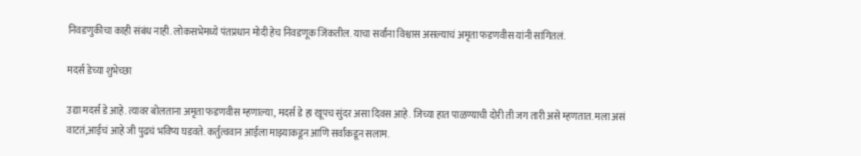निवडणुकीचा काही संबंध नाही. लोकसभेमध्ये पंतप्रधान मोदी हेच निवडणूक जिंकतील. याचा सर्वांना विश्वास असल्याचं अमृता फडणवीस यांनी सांगितलं.

मदर्स डेच्या शुभेच्छा

उद्या मदर्स डे आहे. त्यावर बोलताना अमृता फडणवीस म्हणाल्या, मदर्स डे हा खूपच सुंदर असा दिवस आहे. जिच्या हात पाळण्याची दोरी ती जग तारी असे म्हणतात. मला असं वाटतं,आईचं आहे जी पुढचं भविष्य घडवते. कर्तुत्ववान आईला माझ्याकडून आणि सर्वांकडून सलाम.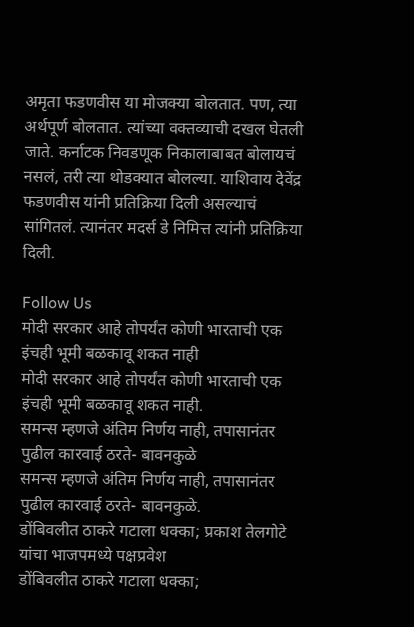अमृता फडणवीस या मोजक्या बोलतात. पण, त्या अर्थपूर्ण बोलतात. त्यांच्या वक्तव्याची दखल घेतली जाते. कर्नाटक निवडणूक निकालाबाबत बोलायचं नसलं, तरी त्या थोडक्यात बोलल्या. याशिवाय देवेंद्र फडणवीस यांनी प्रतिक्रिया दिली असल्याचं सांगितलं. त्यानंतर मदर्स डे निमित्त त्यांनी प्रतिक्रिया दिली.

Follow Us
मोदी सरकार आहे तोपर्यंत कोणी भारताची एक इंचही भूमी बळकावू शकत नाही
मोदी सरकार आहे तोपर्यंत कोणी भारताची एक इंचही भूमी बळकावू शकत नाही.
समन्स म्हणजे अंतिम निर्णय नाही, तपासानंतर पुढील कारवाई ठरते- बावनकुळे
समन्स म्हणजे अंतिम निर्णय नाही, तपासानंतर पुढील कारवाई ठरते- बावनकुळे.
डोंबिवलीत ठाकरे गटाला धक्का; प्रकाश तेलगोटे यांचा भाजपमध्ये पक्षप्रवेश
डोंबिवलीत ठाकरे गटाला धक्का;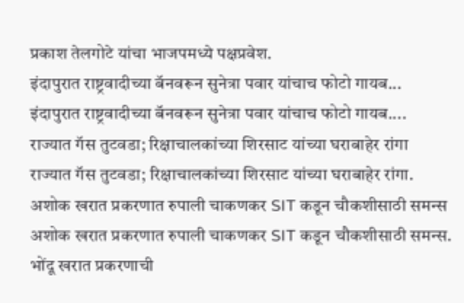प्रकाश तेलगोटे यांचा भाजपमध्ये पक्षप्रवेश.
इंदापुरात राष्ट्रवादीच्या बॅनवरून सुनेत्रा पवार यांचाच फोटो गायब...
इंदापुरात राष्ट्रवादीच्या बॅनवरून सुनेत्रा पवार यांचाच फोटो गायब....
राज्यात गॅस तुटवडा; रिक्षाचालकांच्या शिरसाट यांच्या घराबाहेर रांगा
राज्यात गॅस तुटवडा; रिक्षाचालकांच्या शिरसाट यांच्या घराबाहेर रांगा.
अशोक खरात प्रकरणात रुपाली चाकणकर SIT कडून चौकशीसाठी समन्स
अशोक खरात प्रकरणात रुपाली चाकणकर SIT कडून चौकशीसाठी समन्स.
भोंदू खरात प्रकरणाची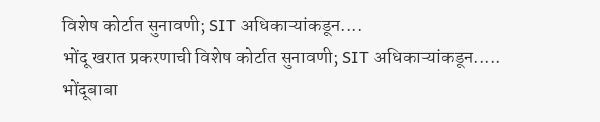विशेष कोर्टात सुनावणी; SIT अधिकाऱ्यांकडून....
भोंदू खरात प्रकरणाची विशेष कोर्टात सुनावणी; SIT अधिकाऱ्यांकडून.....
भोंदूबाबा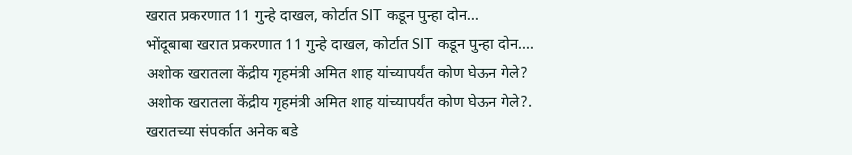खरात प्रकरणात 11 गुन्हे दाखल, कोर्टात SIT कडून पुन्हा दोन...
भोंदूबाबा खरात प्रकरणात 11 गुन्हे दाखल, कोर्टात SIT कडून पुन्हा दोन....
अशोक खरातला केंद्रीय गृहमंत्री अमित शाह यांच्यापर्यंत कोण घेऊन गेले?
अशोक खरातला केंद्रीय गृहमंत्री अमित शाह यांच्यापर्यंत कोण घेऊन गेले?.
खरातच्या संपर्कात अनेक बडे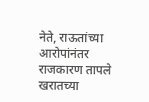नेते, राऊतांच्या आरोपांनंतर राजकारण तापले
खरातच्या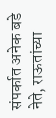संपर्कात अनेक बडे नेते, राऊतांच्या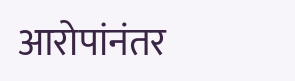आरोपांनंतर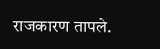राजकारण तापले.